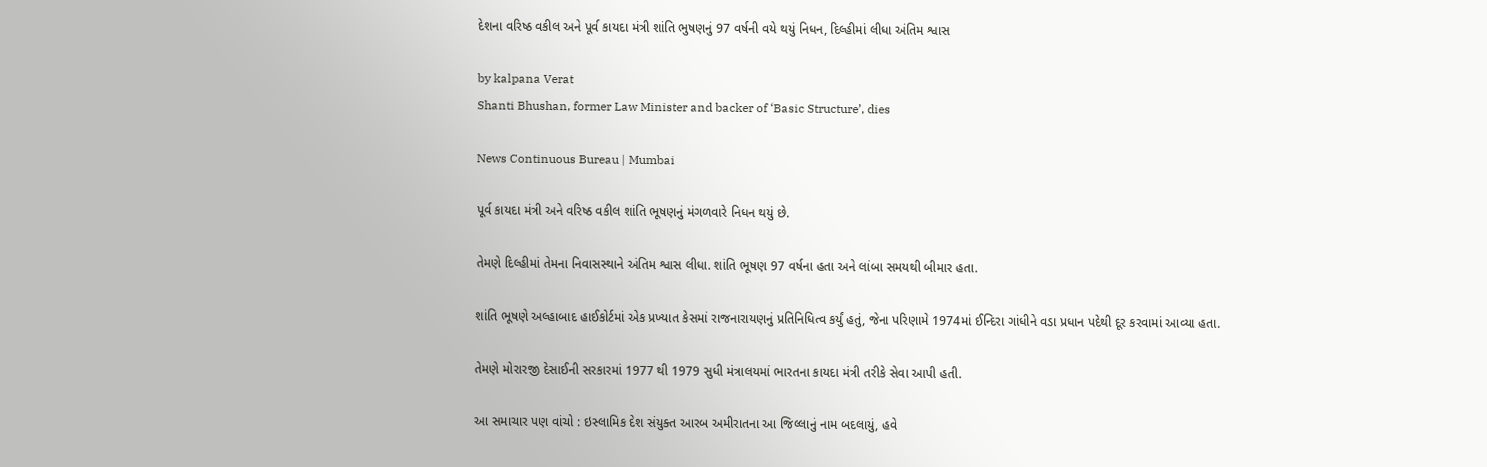દેશના વરિષ્ઠ વકીલ અને પૂર્વ કાયદા મંત્રી શાંતિ ભુષણનું 97 વર્ષની વયે થયું નિધન, દિલ્હીમાં લીધા અંતિમ શ્વાસ

by kalpana Verat
Shanti Bhushan, former Law Minister and backer of ‘Basic Structure’, dies

News Continuous Bureau | Mumbai

પૂર્વ કાયદા મંત્રી અને વરિષ્ઠ વકીલ શાંતિ ભૂષણનું મંગળવારે નિધન થયું છે.

તેમણે દિલ્હીમાં તેમના નિવાસસ્થાને અંતિમ શ્વાસ લીધા. શાંતિ ભૂષણ 97 વર્ષના હતા અને લાંબા સમયથી બીમાર હતા.

શાંતિ ભૂષણે અલ્હાબાદ હાઈકોર્ટમાં એક પ્રખ્યાત કેસમાં રાજનારાયણનું પ્રતિનિધિત્વ કર્યું હતું, જેના પરિણામે 1974માં ઈન્દિરા ગાંધીને વડા પ્રધાન પદેથી દૂર કરવામાં આવ્યા હતા.

તેમણે મોરારજી દેસાઈની સરકારમાં 1977 થી 1979 સુધી મંત્રાલયમાં ભારતના કાયદા મંત્રી તરીકે સેવા આપી હતી.

આ સમાચાર પણ વાંચો : ઇસ્લામિક દેશ સંયુક્ત આરબ અમીરાતના આ જિલ્લાનું નામ બદલાયું, હવે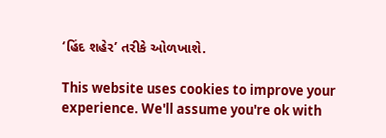‘હિંદ શહેર’ તરીકે ઓળખાશે.

This website uses cookies to improve your experience. We'll assume you're ok with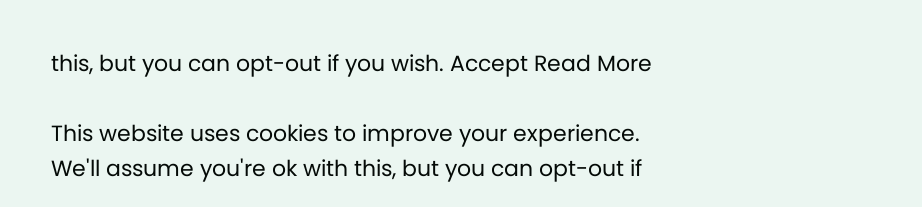this, but you can opt-out if you wish. Accept Read More

This website uses cookies to improve your experience. We'll assume you're ok with this, but you can opt-out if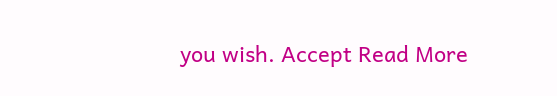you wish. Accept Read More